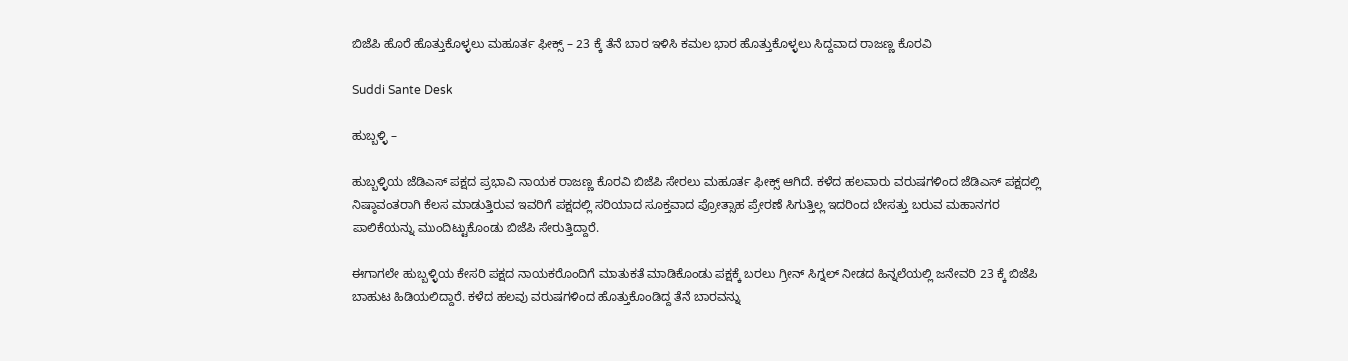ಬಿಜೆಪಿ ಹೊರೆ ಹೊತ್ತುಕೊಳ್ಳಲು ಮಹೂರ್ತ ಫೀಕ್ಸ್ – 23 ಕ್ಕೆ ತೆನೆ ಬಾರ ಇಳಿಸಿ ಕಮಲ ಭಾರ ಹೊತ್ತುಕೊಳ್ಳಲು ಸಿದ್ದವಾದ ರಾಜಣ್ಣ ಕೊರವಿ

Suddi Sante Desk

ಹುಬ್ಬಳ್ಳಿ –

ಹುಬ್ಬಳ್ಳಿಯ ಜೆಡಿಎಸ್ ಪಕ್ಷದ ಪ್ರಭಾವಿ ನಾಯಕ ರಾಜಣ್ಣ ಕೊರವಿ ಬಿಜೆಪಿ ಸೇರಲು ಮಹೂರ್ತ ಫೀಕ್ಸ್ ಆಗಿದೆ. ಕಳೆದ ಹಲವಾರು ವರುಷಗಳಿಂದ ಜೆಡಿಎಸ್ ಪಕ್ಷದಲ್ಲಿ ನಿಷ್ಠಾವಂತರಾಗಿ ಕೆಲಸ ಮಾಡುತ್ತಿರುವ ಇವರಿಗೆ ಪಕ್ಷದಲ್ಲಿ ಸರಿಯಾದ ಸೂಕ್ತವಾದ ಪ್ರೋತ್ಸಾಹ ಪ್ರೇರಣೆ ಸಿಗುತ್ತಿಲ್ಲ ಇದರಿಂದ ಬೇಸತ್ತು ಬರುವ ಮಹಾನಗರ ಪಾಲಿಕೆಯನ್ನು ಮುಂದಿಟ್ಟುಕೊಂಡು ಬಿಜೆಪಿ ಸೇರುತ್ತಿದ್ದಾರೆ.

ಈಗಾಗಲೇ ಹುಬ್ಬಳ್ಳಿಯ ಕೇಸರಿ ಪಕ್ಷದ ನಾಯಕರೊಂದಿಗೆ ಮಾತುಕತೆ ಮಾಡಿಕೊಂಡು ಪಕ್ಷಕ್ಕೆ ಬರಲು ಗ್ರೀನ್ ಸಿಗ್ನಲ್ ನೀಡದ ಹಿನ್ನಲೆಯಲ್ಲಿ ಜನೇವರಿ 23 ಕ್ಕೆ ಬಿಜೆಪಿ ಬಾಹುಟ ಹಿಡಿಯಲಿದ್ದಾರೆ. ಕಳೆದ ಹಲವು ವರುಷಗಳಿಂದ ಹೊತ್ತುಕೊಂಡಿದ್ದ ತೆನೆ ಬಾರವನ್ನು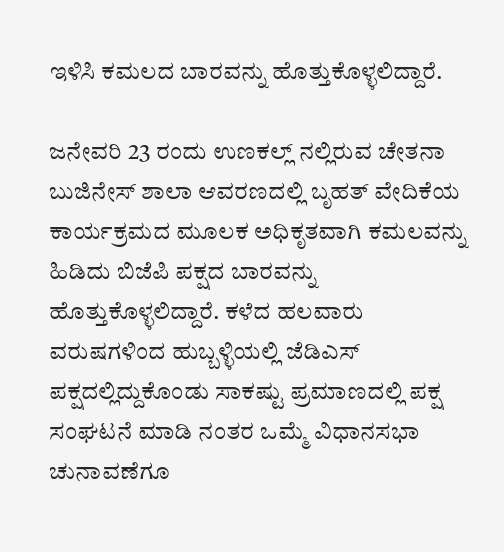ಇಳಿಸಿ ಕಮಲದ ಬಾರವನ್ನು ಹೊತ್ತುಕೊಳ್ಳಲಿದ್ದಾರೆ.

ಜನೇವರಿ 23 ರಂದು ಉಣಕಲ್ಲ್ ನಲ್ಲಿರುವ ಚೇತನಾ ಬುಜಿನೇಸ್ ಶಾಲಾ ಆವರಣದಲ್ಲಿ ಬೃಹತ್ ವೇದಿಕೆಯ ಕಾರ್ಯಕ್ರಮದ ಮೂಲಕ ಅಧಿಕೃತವಾಗಿ ಕಮಲವನ್ನು ಹಿಡಿದು ಬಿಜೆಪಿ ಪಕ್ಷದ ಬಾರವನ್ನು ಹೊತ್ತುಕೊಳ್ಳಲಿದ್ದಾರೆ. ಕಳೆದ ಹಲವಾರು ವರುಷಗಳಿಂದ ಹುಬ್ಬಳ್ಳಿಯಲ್ಲಿ ಜೆಡಿಎಸ್ ಪಕ್ಷದಲ್ಲಿದ್ದುಕೊಂಡು ಸಾಕಷ್ಟು ಪ್ರಮಾಣದಲ್ಲಿ ಪಕ್ಷ ಸಂಘಟನೆ ಮಾಡಿ ನಂತರ ಒಮ್ಮೆ ವಿಧಾನಸಭಾ ಚುನಾವಣೆಗೂ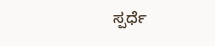ಸ್ಪರ್ಧೆ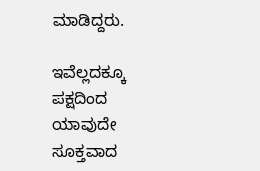ಮಾಡಿದ್ದರು.

ಇವೆಲ್ಲದಕ್ಕೂ ಪಕ್ಷದಿಂದ ಯಾವುದೇ ಸೂಕ್ತವಾದ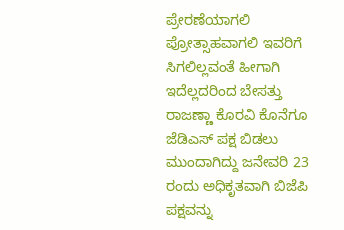ಪ್ರೇರಣೆಯಾಗಲಿ ಪ್ರೋತ್ಸಾಹವಾಗಲಿ ಇವರಿಗೆ ಸಿಗಲಿಲ್ಲವಂತೆ ಹೀಗಾಗಿ ಇದೆಲ್ಲದರಿಂದ ಬೇಸತ್ತು ರಾಜಣ್ಣಾ ಕೊರವಿ ಕೊನೆಗೂ ಜೆಡಿಎಸ್ ಪಕ್ಷ ಬಿಡಲು ಮುಂದಾಗಿದ್ದು ಜನೇವರಿ 23 ರಂದು ಅಧಿಕೃತವಾಗಿ ಬಿಜೆಪಿ ಪಕ್ಷವನ್ನು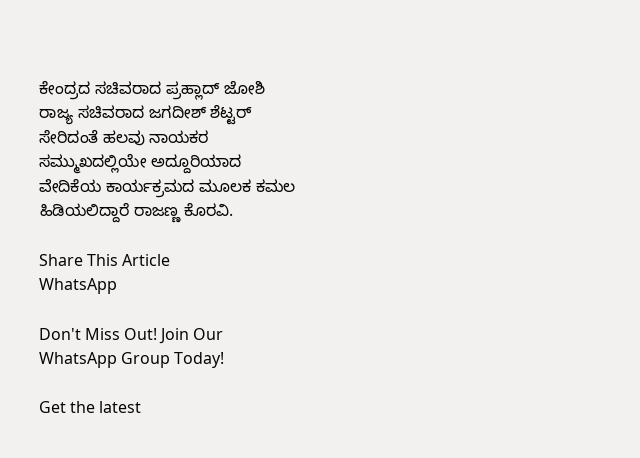ಕೇಂದ್ರದ ಸಚಿವರಾದ ಪ್ರಹ್ಲಾದ್ ಜೋಶಿ ರಾಜ್ಯ ಸಚಿವರಾದ ಜಗದೀಶ್ ಶೆಟ್ಟರ್ ಸೇರಿದಂತೆ ಹಲವು ನಾಯಕರ ಸಮ್ಮುಖದಲ್ಲಿಯೇ ಅದ್ದೂರಿಯಾದ ವೇದಿಕೆಯ ಕಾರ್ಯಕ್ರಮದ ಮೂಲಕ ಕಮಲ ಹಿಡಿಯಲಿದ್ದಾರೆ ರಾಜಣ್ಣ ಕೊರವಿ.

Share This Article
WhatsApp

Don't Miss Out! Join Our WhatsApp Group Today!

Get the latest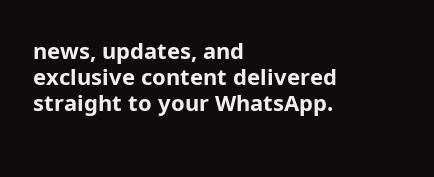news, updates, and exclusive content delivered straight to your WhatsApp.